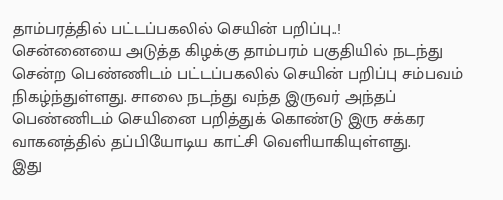தாம்பரத்தில் பட்டப்பகலில் செயின் பறிப்பு..!
சென்னையை அடுத்த கிழக்கு தாம்பரம் பகுதியில் நடந்து சென்ற பெண்ணிடம் பட்டப்பகலில் செயின் பறிப்பு சம்பவம் நிகழ்ந்துள்ளது. சாலை நடந்து வந்த இருவர் அந்தப் பெண்ணிடம் செயினை பறித்துக் கொண்டு இரு சக்கர வாகனத்தில் தப்பியோடிய காட்சி வெளியாகியுள்ளது.
இது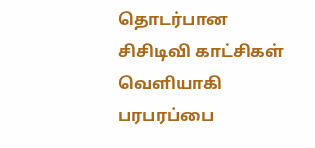தொடர்பான சிசிடிவி காட்சிகள் வெளியாகி பரபரப்பை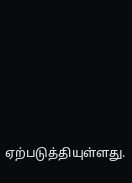ஏற்படுத்தியுள்ளது.